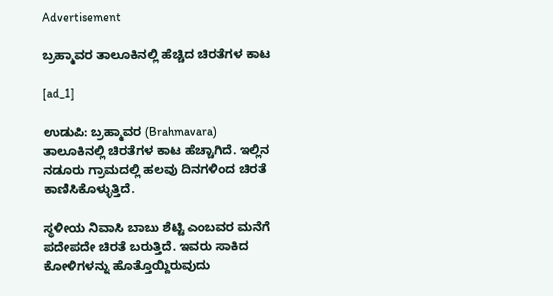Advertisement

ಬ್ರಹ್ಮಾವರ ತಾಲೂಕಿನಲ್ಲಿ ಹೆಚ್ಚಿದ ಚಿರತೆಗಳ ಕಾಟ

[ad_1]

ಉಡುಪಿ: ಬ್ರಹ್ಮಾವರ (Brahmavara) ತಾಲೂಕಿನಲ್ಲಿ ಚಿರತೆಗಳ ಕಾಟ ಹೆಚ್ಚಾಗಿದೆ. ಇಲ್ಲಿನ ನಡೂರು ಗ್ರಾಮದಲ್ಲಿ ಹಲವು ದಿನಗಳಿಂದ ಚಿರತೆ ಕಾಣಿಸಿಕೊಳ್ಳುತ್ತಿದೆ.

ಸ್ಥಳೀಯ ನಿವಾಸಿ ಬಾಬು ಶೆಟ್ಟಿ ಎಂಬವರ ಮನೆಗೆ ಪದೇಪದೇ ಚಿರತೆ ಬರುತ್ತಿದೆ. ಇವರು ಸಾಕಿದ ಕೋಳಿಗಳನ್ನು ಹೊತ್ತೊಯ್ದಿರುವುದು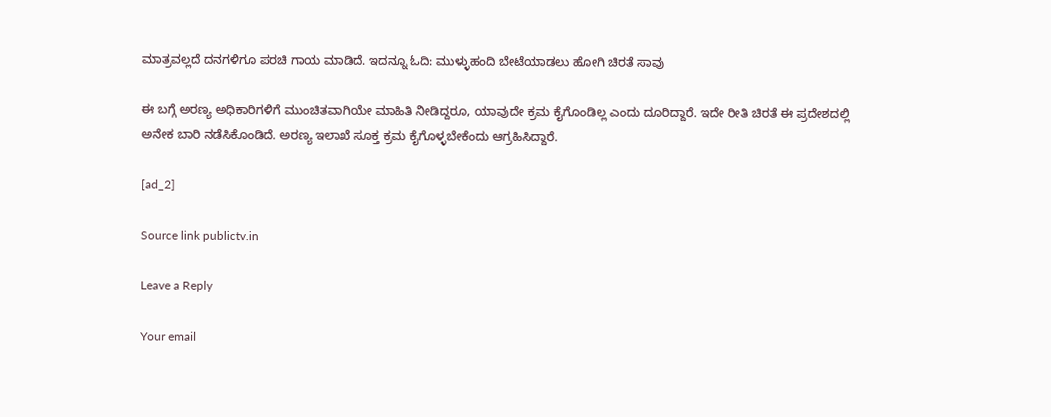ಮಾತ್ರವಲ್ಲದೆ ದನಗಳಿಗೂ ಪರಚಿ ಗಾಯ ಮಾಡಿದೆ. ಇದನ್ನೂ ಓದಿ: ಮುಳ್ಳುಹಂದಿ ಬೇಟೆಯಾಡಲು ಹೋಗಿ ಚಿರತೆ ಸಾವು

ಈ ಬಗ್ಗೆ ಅರಣ್ಯ ಅಧಿಕಾರಿಗಳಿಗೆ ಮುಂಚಿತವಾಗಿಯೇ ಮಾಹಿತಿ ನೀಡಿದ್ದರೂ, ಯಾವುದೇ ಕ್ರಮ ಕೈಗೊಂಡಿಲ್ಲ ಎಂದು ದೂರಿದ್ದಾರೆ. ಇದೇ ರೀತಿ ಚಿರತೆ ಈ ಪ್ರದೇಶದಲ್ಲಿ ಅನೇಕ ಬಾರಿ ನಡೆಸಿಕೊಂಡಿದೆ. ಅರಣ್ಯ ಇಲಾಖೆ ಸೂಕ್ತ ಕ್ರಮ ಕೈಗೊಳ್ಳಬೇಕೆಂದು ಆಗ್ರಹಿಸಿದ್ದಾರೆ.

[ad_2]

Source link publictv.in

Leave a Reply

Your email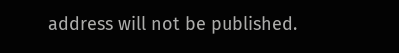address will not be published.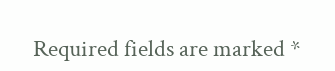Required fields are marked *